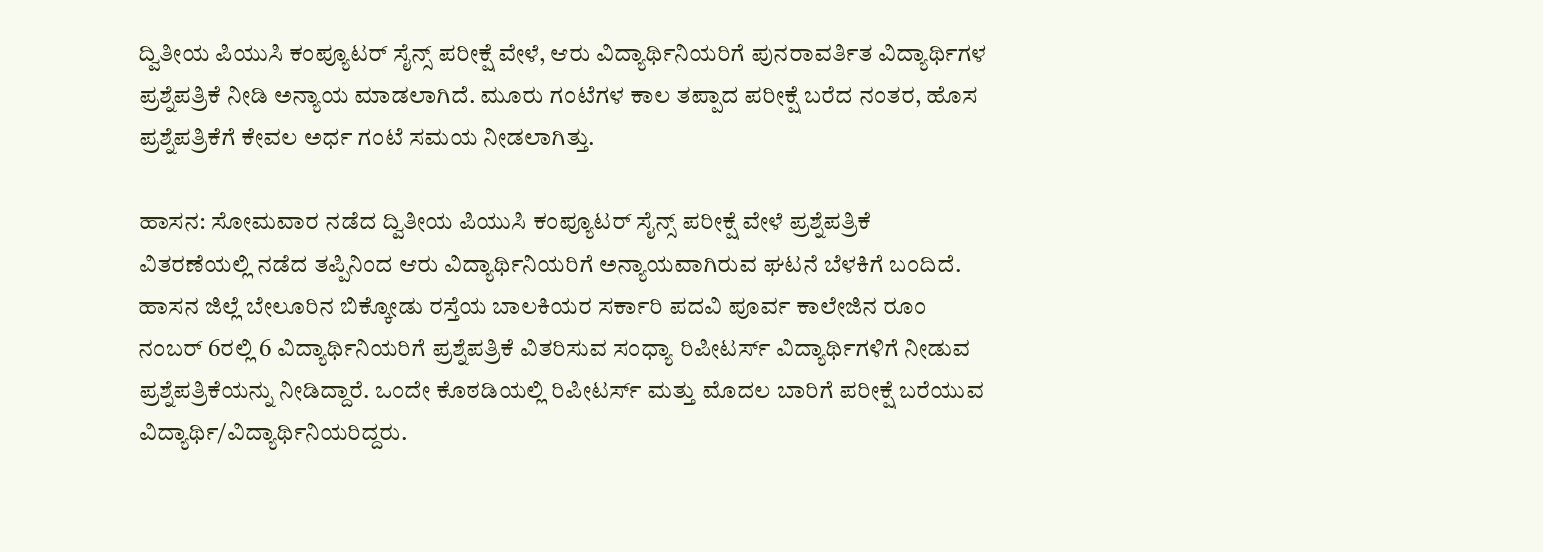ದ್ವಿತೀಯ ಪಿಯುಸಿ ಕಂಪ್ಯೂಟರ್‌ ಸೈನ್ಸ್ ಪರೀಕ್ಷೆ ವೇಳೆ, ಆರು ವಿದ್ಯಾರ್ಥಿನಿಯರಿಗೆ ಪುನರಾವರ್ತಿತ ವಿದ್ಯಾರ್ಥಿಗಳ ಪ್ರಶ್ನೆಪತ್ರಿಕೆ ನೀಡಿ ಅನ್ಯಾಯ ಮಾಡಲಾಗಿದೆ. ಮೂರು ಗಂಟೆಗಳ ಕಾಲ ತಪ್ಪಾದ ಪರೀಕ್ಷೆ ಬರೆದ ನಂತರ, ಹೊಸ ಪ್ರಶ್ನೆಪತ್ರಿಕೆಗೆ ಕೇವಲ ಅರ್ಧ ಗಂಟೆ ಸಮಯ ನೀಡಲಾಗಿತ್ತು.

ಹಾಸನ: ಸೋಮವಾರ ನಡೆದ ದ್ವಿತೀಯ ಪಿಯುಸಿ ಕಂಪ್ಯೂಟರ್‌ ಸೈನ್ಸ್ ಪರೀಕ್ಷೆ ವೇಳೆ ಪ್ರಶ್ನೆಪತ್ರಿಕೆ ವಿತರಣೆಯಲ್ಲಿ ನಡೆದ ತಪ್ಪಿನಿಂದ ಆರು ವಿದ್ಯಾರ್ಥಿನಿಯರಿಗೆ ಅನ್ಯಾಯವಾಗಿರುವ ಘಟನೆ ಬೆಳಕಿಗೆ ಬಂದಿದೆ. ಹಾಸನ ಜಿಲ್ಲೆ ಬೇಲೂರಿನ ಬಿಕ್ಕೋಡು ರಸ್ತೆಯ ಬಾಲಕಿಯರ ಸರ್ಕಾರಿ ಪದವಿ ಪೂರ್ವ ಕಾಲೇಜಿನ ರೂಂ ನಂಬರ್‌ 6ರಲ್ಲಿ 6 ವಿದ್ಯಾರ್ಥಿನಿಯರಿಗೆ ಪ್ರಶ್ನೆಪತ್ರಿಕೆ ವಿತರಿಸುವ ಸಂಧ್ಯಾ ರಿಪೀಟರ್ಸ್‌ ವಿದ್ಯಾರ್ಥಿಗಳಿಗೆ ನೀಡುವ ಪ್ರಶ್ನೆಪತ್ರಿಕೆಯನ್ನು ನೀಡಿದ್ದಾರೆ. ಒಂದೇ ಕೊಠಡಿಯಲ್ಲಿ ರಿಪೀಟರ್ಸ್‌ ಮತ್ತು ಮೊದಲ ಬಾರಿಗೆ ಪರೀಕ್ಷೆ ಬರೆಯುವ ವಿದ್ಯಾರ್ಥಿ/ವಿದ್ಯಾರ್ಥಿನಿಯರಿದ್ದರು.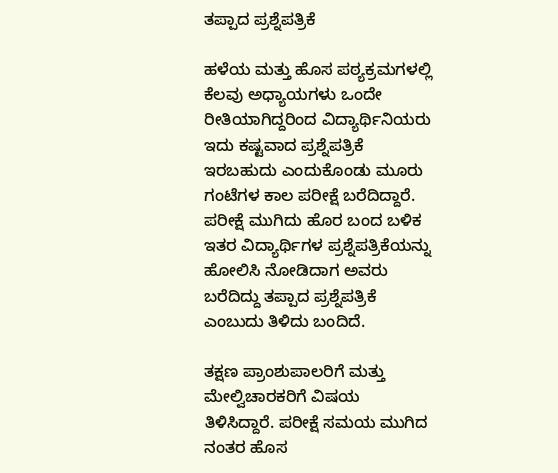ತಪ್ಪಾದ ಪ್ರಶ್ನೆಪತ್ರಿಕೆ

ಹಳೆಯ ಮತ್ತು ಹೊಸ ಪಠ್ಯಕ್ರಮಗಳಲ್ಲಿ ಕೆಲವು ಅಧ್ಯಾಯಗಳು ಒಂದೇ ರೀತಿಯಾಗಿದ್ದರಿಂದ ವಿದ್ಯಾರ್ಥಿನಿಯರು ಇದು ಕಷ್ಟವಾದ ಪ್ರಶ್ನೆಪತ್ರಿಕೆ ಇರಬಹುದು ಎಂದುಕೊಂಡು ಮೂರು ಗಂಟೆಗಳ ಕಾಲ ಪರೀಕ್ಷೆ ಬರೆದಿದ್ದಾರೆ. ಪರೀಕ್ಷೆ ಮುಗಿದು ಹೊರ ಬಂದ ಬಳಿಕ ಇತರ ವಿದ್ಯಾರ್ಥಿಗಳ ಪ್ರಶ್ನೆಪತ್ರಿಕೆಯನ್ನು ಹೋಲಿಸಿ ನೋಡಿದಾಗ ಅವರು ಬರೆದಿದ್ದು ತಪ್ಪಾದ ಪ್ರಶ್ನೆಪತ್ರಿಕೆ ಎಂಬುದು ತಿಳಿದು ಬಂದಿದೆ.

ತಕ್ಷಣ ಪ್ರಾಂಶುಪಾಲರಿಗೆ ಮತ್ತು ಮೇಲ್ವಿಚಾರಕರಿಗೆ ವಿಷಯ ತಿಳಿಸಿದ್ದಾರೆ. ಪರೀಕ್ಷೆ ಸಮಯ ಮುಗಿದ ನಂತರ ಹೊಸ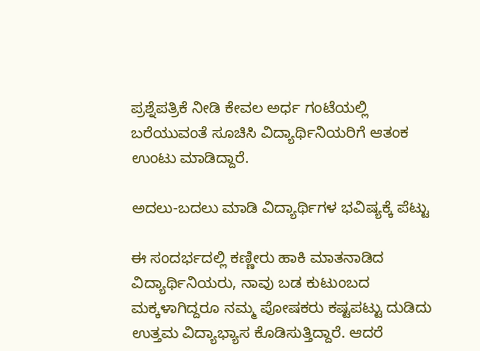ಪ್ರಶ್ನೆಪತ್ರಿಕೆ ನೀಡಿ ಕೇವಲ ಅರ್ಧ ಗಂಟೆಯಲ್ಲಿ ಬರೆಯುವಂತೆ ಸೂಚಿಸಿ ವಿದ್ಯಾರ್ಥಿನಿಯರಿಗೆ ಆತಂಕ ಉಂಟು ಮಾಡಿದ್ದಾರೆ.

ಅದಲು-ಬದಲು ಮಾಡಿ ವಿದ್ಯಾರ್ಥಿಗಳ ಭವಿಷ್ಯಕ್ಕೆ ಪೆಟ್ಟು

ಈ ಸಂದರ್ಭದಲ್ಲಿ ಕಣ್ಣೀರು ಹಾಕಿ ಮಾತನಾಡಿದ ವಿದ್ಯಾರ್ಥಿನಿಯರು, ನಾವು ಬಡ ಕುಟುಂಬದ ಮಕ್ಕಳಾಗಿದ್ದರೂ ನಮ್ಮ ಪೋಷಕರು ಕಷ್ಟಪಟ್ಟು ದುಡಿದು ಉತ್ತಮ ವಿದ್ಯಾಭ್ಯಾಸ ಕೊಡಿಸುತ್ತಿದ್ದಾರೆ. ಆದರೆ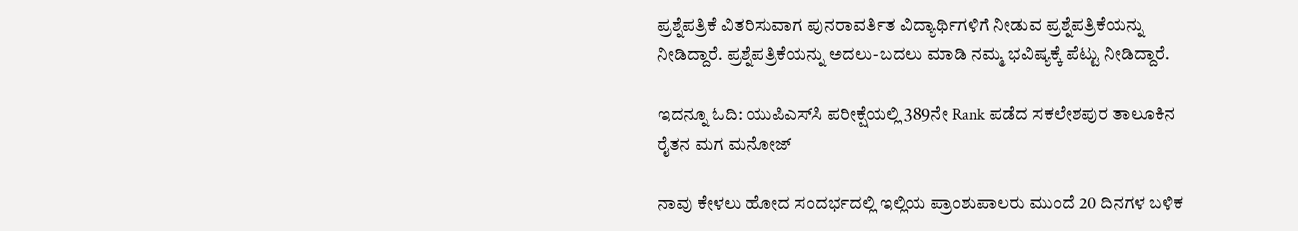ಪ್ರಶ್ನೆಪತ್ರಿಕೆ ವಿತರಿಸುವಾಗ ಪುನರಾವರ್ತಿತ ವಿದ್ಯಾರ್ಥಿಗಳಿಗೆ ನೀಡುವ ಪ್ರಶ್ನೆಪತ್ರಿಕೆಯನ್ನು ನೀಡಿದ್ದಾರೆ. ಪ್ರಶ್ನೆಪತ್ರಿಕೆಯನ್ನು ಅದಲು-ಬದಲು ಮಾಡಿ ನಮ್ಮ ಭವಿಷ್ಯಕ್ಕೆ ಪೆಟ್ಟು ನೀಡಿದ್ದಾರೆ.

ಇದನ್ನೂ ಓದಿ: ಯುಪಿಎಸ್‌ಸಿ ಪರೀಕ್ಷೆಯಲ್ಲಿ 389ನೇ ‌Rank ಪಡೆದ ಸಕಲೇಶಪುರ ತಾಲೂಕಿನ ರೈತನ ಮಗ ಮನೋಜ್‌

ನಾವು ಕೇಳಲು ಹೋದ ಸಂದರ್ಭದಲ್ಲಿ ಇಲ್ಲಿಯ ಪ್ರಾಂಶುಪಾಲರು ಮುಂದೆ 20 ದಿನಗಳ ಬಳಿಕ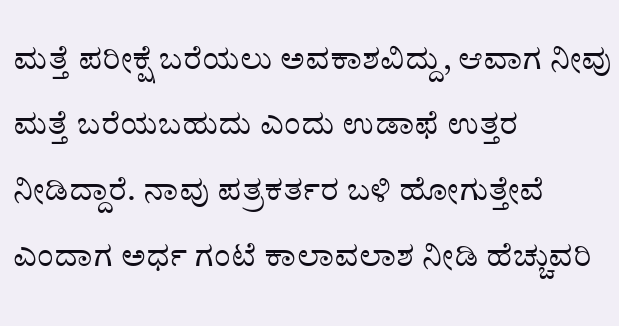ಮತ್ತೆ ಪರೀಕ್ಷೆ ಬರೆಯಲು ಅವಕಾಶವಿದ್ದು, ಆವಾಗ ನೀವು ಮತ್ತೆ ಬರೆಯಬಹುದು ಎಂದು ಉಡಾಫೆ ಉತ್ತರ ನೀಡಿದ್ದಾರೆ. ನಾವು ಪತ್ರಕರ್ತರ ಬಳಿ ಹೋಗುತ್ತೇವೆ ಎಂದಾಗ ಅರ್ಧ ಗಂಟೆ ಕಾಲಾವಲಾಶ ನೀಡಿ ಹೆಚ್ಚುವರಿ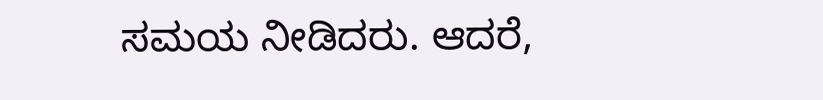ಸಮಯ ನೀಡಿದರು. ಆದರೆ,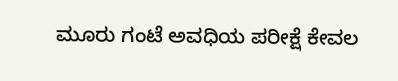ಮೂರು ಗಂಟೆ ಅವಧಿಯ ಪರೀಕ್ಷೆ ಕೇವಲ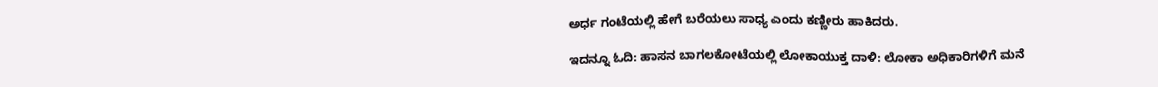ಅರ್ಧ ಗಂಟೆಯಲ್ಲಿ ಹೇಗೆ ಬರೆಯಲು ಸಾಧ್ಯ ಎಂದು ಕಣ್ಣೀರು ಹಾಕಿದರು.

ಇದನ್ನೂ ಓದಿ: ಹಾಸನ ಬಾಗಲಕೋಟೆಯಲ್ಲಿ ಲೋಕಾಯುಕ್ತ ದಾಳಿ: ಲೋಕಾ ಅಧಿಕಾರಿಗಳಿಗೆ ಮನೆ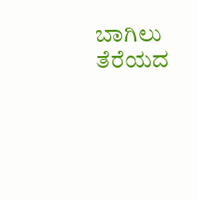ಬಾಗಿಲು ತೆರೆಯದ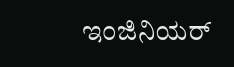ಇಂಜಿನಿಯರ್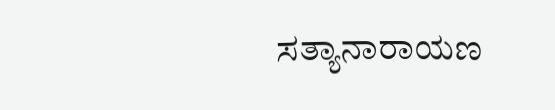ಸತ್ಯಾನಾರಾಯಣ